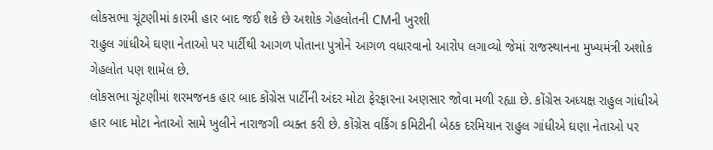લોકસભા ચૂંટણીમાં કારમી હાર બાદ જઈ શકે છે અશોક ગેહલોતની CMની ખુરશી
રાહુલ ગાંધીએ ઘણા નેતાઓ પર પાર્ટીથી આગળ પોતાના પુત્રોને આગળ વધારવાનો આરોપ લગાવ્યો જેમાં રાજસ્થાનના મુખ્યમંત્રી અશોક ગેહલોત પણ શામેલ છે.
લોકસભા ચૂંટણીમાં શરમજનક હાર બાદ કોંગ્રેસ પાર્ટીની અંદર મોટા ફેરફારના અણસાર જોવા મળી રહ્યા છે. કોંગ્રેસ અધ્યક્ષ રાહુલ ગાંધીએ હાર બાદ મોટા નેતાઓ સામે ખુલીને નારાજગી વ્યક્ત કરી છે. કોંગ્રેસ વર્કિંગ કમિટીની બેઠક દરમિયાન રાહુલ ગાંધીએ ઘણા નેતાઓ પર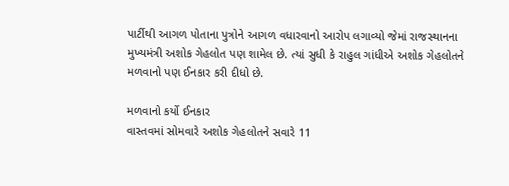પાર્ટીથી આગળ પોતાના પુત્રોને આગળ વધારવાનો આરોપ લગાવ્યો જેમાં રાજસ્થાનના મુખ્યમંત્રી અશોક ગેહલોત પણ શામેલ છે. ત્યાં સુધી કે રાહુલ ગાંધીએ અશોક ગેહલોતને મળવાનો પણ ઈનકાર કરી દીધો છે.

મળવાનો કર્યો ઈનકાર
વાસ્તવમાં સોમવારે અશોક ગેહલોતને સવારે 11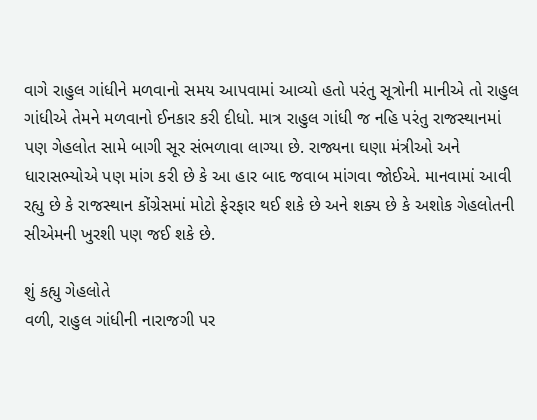વાગે રાહુલ ગાંધીને મળવાનો સમય આપવામાં આવ્યો હતો પરંતુ સૂત્રોની માનીએ તો રાહુલ ગાંધીએ તેમને મળવાનો ઈનકાર કરી દીધો. માત્ર રાહુલ ગાંધી જ નહિ પરંતુ રાજસ્થાનમાં પણ ગેહલોત સામે બાગી સૂર સંભળાવા લાગ્યા છે. રાજ્યના ઘણા મંત્રીઓ અને ધારાસભ્યોએ પણ માંગ કરી છે કે આ હાર બાદ જવાબ માંગવા જોઈએ. માનવામાં આવી રહ્યુ છે કે રાજસ્થાન કોંગ્રેસમાં મોટો ફેરફાર થઈ શકે છે અને શક્ય છે કે અશોક ગેહલોતની સીએમની ખુરશી પણ જઈ શકે છે.

શું કહ્યુ ગેહલોતે
વળી, રાહુલ ગાંધીની નારાજગી પર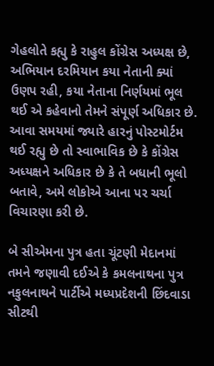ગેહલોતે કહ્યુ કે રાહુલ કોંગ્રેસ અધ્યક્ષ છે, અભિયાન દરમિયાન કયા નેતાની ક્યાં ઉણપ રહી, કયા નેતાના નિર્ણયમાં ભૂલ થઈ એ કહેવાનો તેમને સંપૂર્ણ અધિકાર છે. આવા સમયમાં જ્યારે હારનું પોસ્ટમોર્ટમ થઈ રહ્યુ છે તો સ્વાભાવિક છે કે કોંગ્રેસ અધ્યક્ષને અધિકાર છે કે તે બધાની ભૂલો બતાવે, અમે લોકોએ આના પર ચર્ચા વિચારણા કરી છે.

બે સીએમના પુત્ર હતા ચૂંટણી મેદાનમાં
તમને જણાવી દઈએ કે કમલનાથના પુત્ર નકુલનાથને પાર્ટીએ મધ્યપ્રદેશની છિંદવાડા સીટથી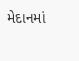મેદાનમાં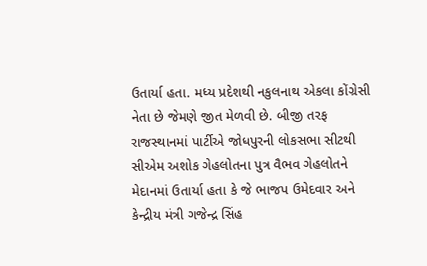ઉતાર્યા હતા. મધ્ય પ્રદેશથી નકુલનાથ એકલા કોંગ્રેસી નેતા છે જેમણે જીત મેળવી છે. બીજી તરફ રાજસ્થાનમાં પાર્ટીએ જોધપુરની લોકસભા સીટથી સીએમ અશોક ગેહલોતના પુત્ર વૈભવ ગેહલોતને મેદાનમાં ઉતાર્યા હતા કે જે ભાજપ ઉમેદવાર અને કેન્દ્રીય મંત્રી ગજેન્દ્ર સિંહ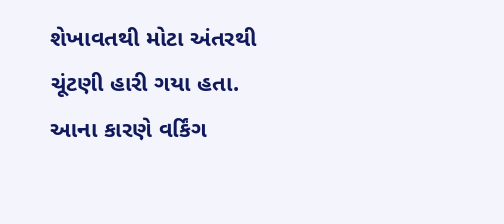શેખાવતથી મોટા અંતરથી ચૂંટણી હારી ગયા હતા. આના કારણે વર્કિંગ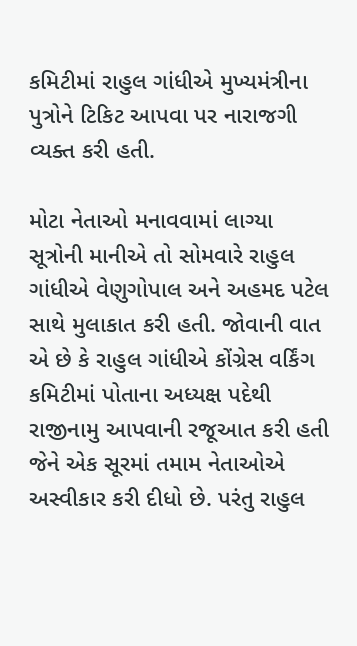કમિટીમાં રાહુલ ગાંધીએ મુખ્યમંત્રીના પુત્રોને ટિકિટ આપવા પર નારાજગી વ્યક્ત કરી હતી.

મોટા નેતાઓ મનાવવામાં લાગ્યા
સૂત્રોની માનીએ તો સોમવારે રાહુલ ગાંધીએ વેણુગોપાલ અને અહમદ પટેલ સાથે મુલાકાત કરી હતી. જોવાની વાત એ છે કે રાહુલ ગાંધીએ કોંગ્રેસ વર્કિંગ કમિટીમાં પોતાના અધ્યક્ષ પદેથી રાજીનામુ આપવાની રજૂઆત કરી હતી જેને એક સૂરમાં તમામ નેતાઓએ અસ્વીકાર કરી દીધો છે. પરંતુ રાહુલ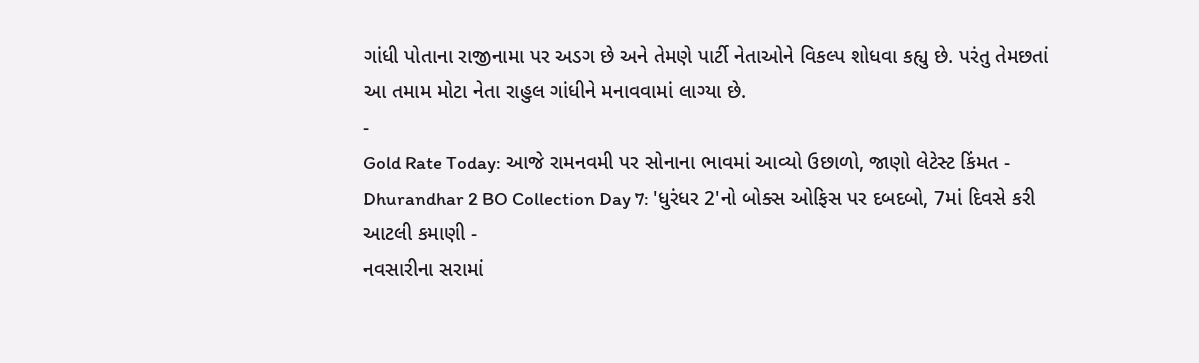ગાંધી પોતાના રાજીનામા પર અડગ છે અને તેમણે પાર્ટી નેતાઓને વિકલ્પ શોધવા કહ્યુ છે. પરંતુ તેમછતાં આ તમામ મોટા નેતા રાહુલ ગાંધીને મનાવવામાં લાગ્યા છે.
-
Gold Rate Today: આજે રામનવમી પર સોનાના ભાવમાં આવ્યો ઉછાળો, જાણો લેટેસ્ટ કિંમત -
Dhurandhar 2 BO Collection Day 7: 'ધુરંધર 2'નો બોક્સ ઓફિસ પર દબદબો, 7માં દિવસે કરી આટલી કમાણી -
નવસારીના સરામાં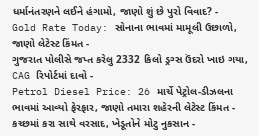ધર્માનંતરણને લઈને હંગામો, જાણો શું છે પુરો વિવાદ? -
Gold Rate Today: સોનાના ભાવમાં મામૂલી ઉછાળો, જાણો લેટેસ્ટ કિંમત -
ગુજરાત પોલીસે જપ્ત કરેલુ 2332 કિલો ડ્રગ્સ ઉંદરો ખાઇ ગયા, CAG રિપોર્ટમાં દાવો -
Petrol Diesel Price: 26 માર્ચે પેટ્રોલ-ડીઝલના ભાવમાં આવ્યો ફેરફાર, જાણો તમારા શહેરની લેટેસ્ટ કિંમત -
કચ્છમાં કરા સાથે વરસાદ, ખેડૂતોને મોટુ નુકસાન -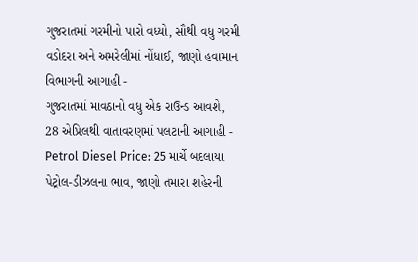ગુજરાતમાં ગરમીનો પારો વધ્યો, સૌથી વધુ ગરમી વડોદરા અને અમરેલીમાં નોંધાઈ, જાણો હવામાન વિભાગની આગાહી -
ગુજરાતમાં માવઠાનો વધુ એક રાઉન્ડ આવશે, 28 એપ્રિલથી વાતાવરણમાં પલટાની આગાહી -
Petrol Diesel Price: 25 માર્ચે બદલાયા પેટ્રોલ-ડીઝલના ભાવ, જાણો તમારા શહેરની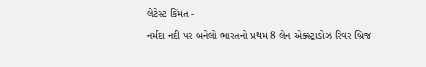લેટેસ્ટ કિંમત -
નર્મદા નદી પર બનેલો ભારતનો પ્રથમ 8 લેન એક્સ્ટ્રાડોઝ રિવર બ્રિજ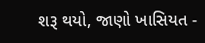શરૂ થયો, જાણો ખાસિયત -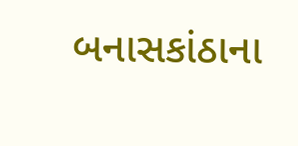બનાસકાંઠાના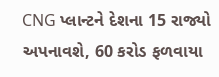CNG પ્લાન્ટને દેશના 15 રાજ્યો અપનાવશે, 60 કરોડ ફળવાયા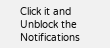Click it and Unblock the Notifications